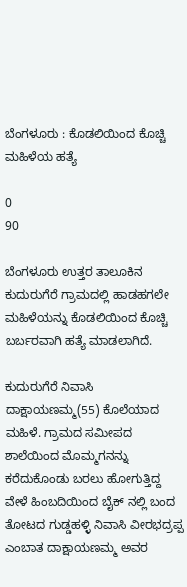ಬೆಂಗಳೂರು : ಕೊಡಲಿಯಿಂದ ಕೊಚ್ಚಿ ಮಹಿಳೆಯ ಹತ್ಯೆ

0
90

ಬೆಂಗಳೂರು ಉತ್ತರ ತಾಲೂಕಿನ ಕುದುರುಗೆರೆ ಗ್ರಾಮದಲ್ಲಿ ಹಾಡಹಗಲೇ ಮಹಿಳೆಯನ್ನು ಕೊಡಲಿಯಿಂದ ಕೊಚ್ಚಿ ಬರ್ಬರವಾಗಿ ಹತ್ಯೆ ಮಾಡಲಾಗಿದೆ.

ಕುದುರುಗೆರೆ ನಿವಾಸಿ ದಾಕ್ಷಾಯಣಮ್ಮ(55) ಕೊಲೆಯಾದ ಮಹಿಳೆ. ಗ್ರಾಮದ ಸಮೀಪದ ಶಾಲೆಯಿಂದ ಮೊಮ್ಮಗನನ್ನು ಕರೆದುಕೊಂಡು ಬರಲು ಹೋಗುತ್ತಿದ್ದ ವೇಳೆ ಹಿಂಬದಿಯಿಂದ ಬೈಕ್ ನಲ್ಲಿ ಬಂದ ತೋಟದ ಗುಡ್ಡಹಳ್ಳಿ ನಿವಾಸಿ ವೀರಭದ್ರಪ್ಪ ಎಂಬಾತ ದಾಕ್ಷಾಯಣಮ್ಮ ಅವರ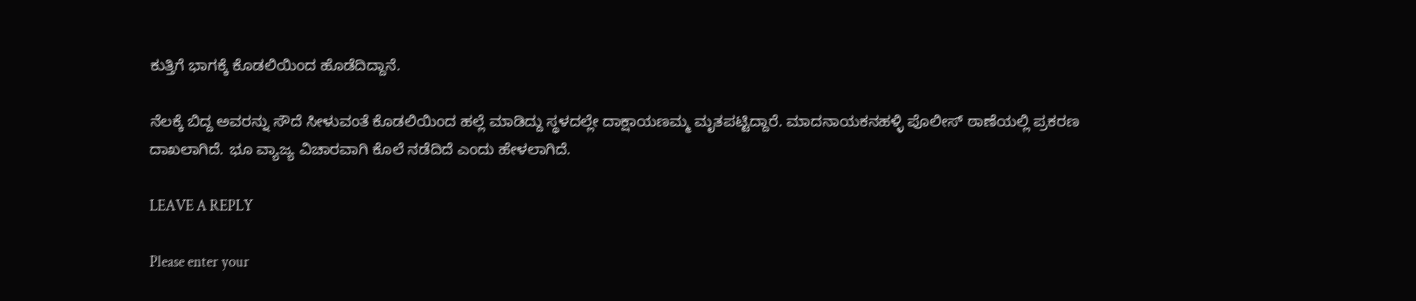ಕುತ್ತಿಗೆ ಭಾಗಕ್ಕೆ ಕೊಡಲಿಯಿಂದ ಹೊಡೆದಿದ್ದಾನೆ.

ನೆಲಕ್ಕೆ ಬಿದ್ದ ಅವರನ್ನು ಸೌದೆ ಸೀಳುವಂತೆ ಕೊಡಲಿಯಿಂದ ಹಲ್ಲೆ ಮಾಡಿದ್ದು ಸ್ಥಳದಲ್ಲೇ ದಾಕ್ಷಾಯಣಮ್ಮ ಮೃತಪಟ್ಟಿದ್ದಾರೆ. ಮಾದನಾಯಕನಹಳ್ಳಿ ಪೊಲೀಸ್ ಠಾಣೆಯಲ್ಲಿ ಪ್ರಕರಣ ದಾಖಲಾಗಿದೆ. ಭೂ ವ್ಯಾಜ್ಯ ವಿಚಾರವಾಗಿ ಕೊಲೆ ನಡೆದಿದೆ ಎಂದು ಹೇಳಲಾಗಿದೆ.

LEAVE A REPLY

Please enter your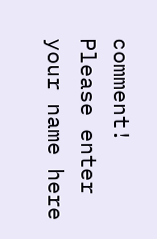comment!
Please enter your name here